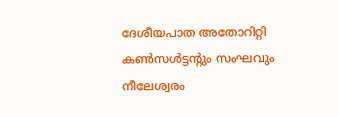ദേശീയപാത അതോറിറ്റി കൺസൾട്ടന്റും സംഘവും നീലേശ്വരം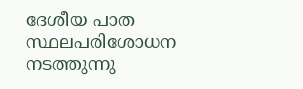ദേശീയ പാത സ്ഥലപരിശോധന നടത്തുന്നു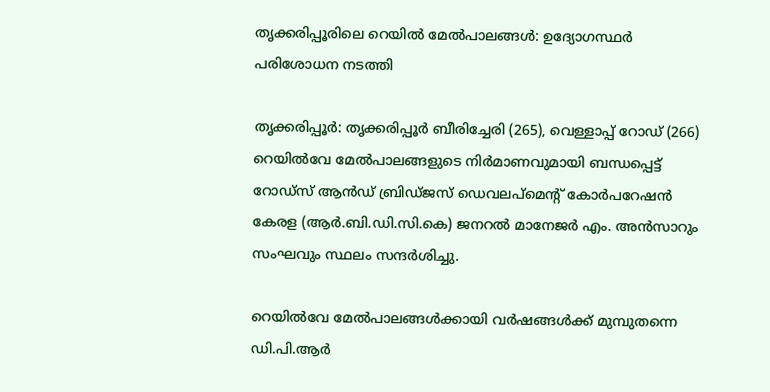തൃക്കരിപ്പൂരിലെ റെയിൽ മേൽപാലങ്ങൾ: ഉദ്യോഗസ്ഥർ പരിശോധന നടത്തി

തൃക്കരിപ്പൂർ: തൃക്കരിപ്പൂർ ബീരിച്ചേരി (265), വെള്ളാപ്പ് റോഡ് (266) റെയിൽവേ മേൽപാലങ്ങളുടെ നിർമാണവുമായി ബന്ധപ്പെട്ട് റോഡ്സ് ആൻഡ് ബ്രിഡ്ജസ് ഡെവലപ്മെന്റ് കോർപറേഷൻ കേരള (ആർ.ബി.ഡി.സി.കെ) ജനറൽ മാനേജർ എം. അൻസാറും സംഘവും സ്ഥലം സന്ദർശിച്ചു.

റെയിൽവേ മേൽപാലങ്ങൾക്കായി വർഷങ്ങൾക്ക് മുമ്പുതന്നെ ഡി.പി.ആർ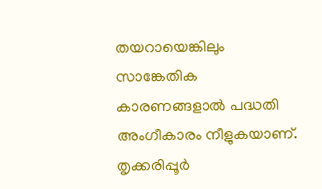തയറായെങ്കിലും സാങ്കേതിക കാരണങ്ങളാൽ പദ്ധതി അംഗീകാരം നീളുകയാണ്. തൃക്കരിപ്പൂർ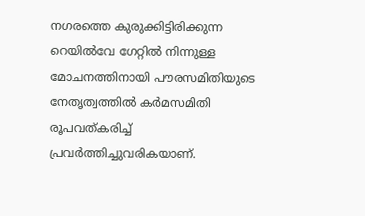നഗരത്തെ കുരുക്കിട്ടിരിക്കുന്ന റെയിൽവേ ഗേറ്റിൽ നിന്നുള്ള മോചനത്തിനായി പൗരസമിതിയുടെ നേതൃത്വത്തിൽ കർമസമിതി രൂപവത്കരിച്ച് പ്രവർത്തിച്ചുവരികയാണ്.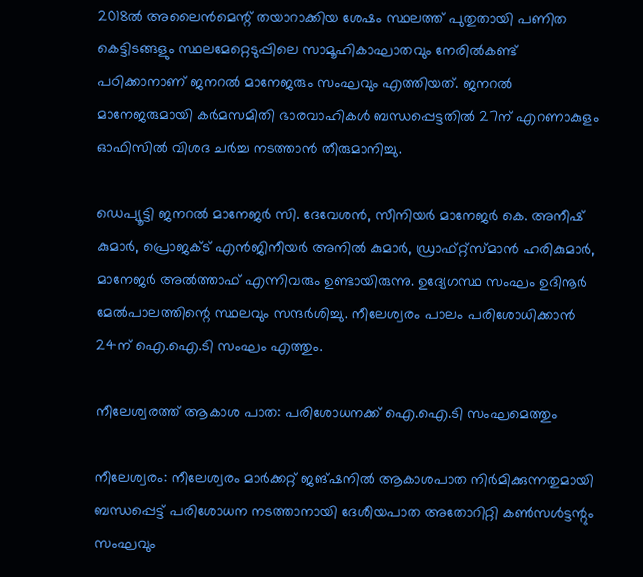2018ൽ അലൈൻമെന്റ് തയാറാക്കിയ ശേഷം സ്ഥലത്ത് പുതുതായി പണിത കെട്ടിടങ്ങളും സ്ഥലമേറ്റെടുപ്പിലെ സാമൂഹികാഘാതവും നേരിൽകണ്ട് പഠിക്കാനാണ് ജനറൽ മാനേജരും സംഘവും എത്തിയത്. ജനറൽ മാനേജരുമായി കർമസമിതി ഭാരവാഹികൾ ബന്ധപ്പെട്ടതിൽ 27ന് എറണാകുളം ഓഫിസിൽ വിശദ ചർച്ച നടത്താൻ തീരുമാനിച്ചു.

ഡെപ്യൂട്ടി ജനറൽ മാനേജർ സി. ദേവേശൻ, സീനിയർ മാനേജർ കെ. അനീഷ് കുമാർ, പ്രൊജക്ട് എൻജിനീയർ അനിൽ കുമാർ, ഡ്രാഫ്റ്റ്സ്മാൻ ഹരികുമാർ, മാനേജർ അൽത്താഫ് എന്നിവരും ഉണ്ടായിരുന്നു. ഉദ്യേഗസ്ഥ സംഘം ഉദിനൂർ മേൽപാലത്തിന്റെ സ്ഥലവും സന്ദർശിച്ചു. നീലേശ്വരം പാലം പരിശോധിക്കാൻ 24ന് ഐ.ഐ.ടി സംഘം എത്തും.

നീലേശ്വരത്ത് ആകാശ പാത: പരിശോധനക്ക് ഐ.ഐ.ടി സംഘമെത്തും

നീലേശ്വരം: നീലേശ്വരം മാർക്കറ്റ് ജങ്ഷനിൽ ആകാശപാത നിർമിക്കുന്നതുമായി ബന്ധപ്പെട്ട് പരിശോധന നടത്താനായി ദേശീയപാത അതോറിറ്റി കൺസൾട്ടന്റും സംഘവും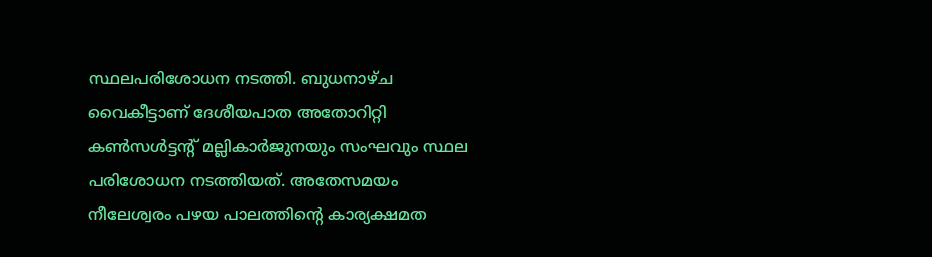സ്ഥലപരിശോധന നടത്തി. ബുധനാഴ്ച വൈകീട്ടാണ് ദേശീയപാത അതോറിറ്റി കൺസൾട്ടന്റ് മല്ലികാർജുനയും സംഘവും സ്ഥല പരിശോധന നടത്തിയത്. അതേസമയം നീലേശ്വരം പഴയ പാലത്തിന്റെ കാര്യക്ഷമത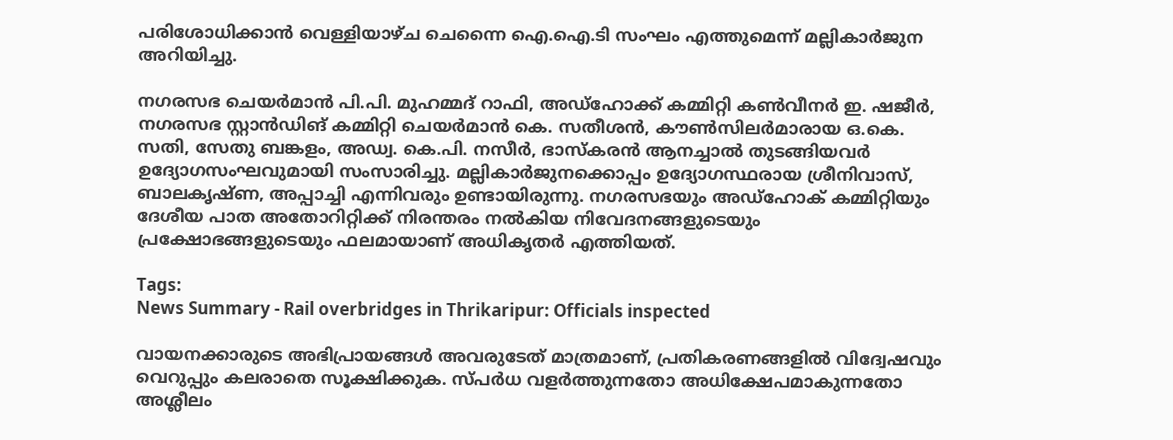പരിശോധിക്കാൻ വെള്ളിയാഴ്ച ചെന്നൈ ഐ.ഐ.ടി സംഘം എത്തുമെന്ന് മല്ലികാർജുന അറിയിച്ചു.

നഗരസഭ ചെയർമാൻ പി.പി. മുഹമ്മദ് റാഫി, അഡ്ഹോക്ക് കമ്മിറ്റി കൺവീനർ ഇ. ഷജീർ, നഗരസഭ സ്റ്റാൻഡിങ് കമ്മിറ്റി ചെയർമാൻ കെ. സതീശൻ, കൗൺസിലർമാരായ ഒ.കെ. സതി, സേതു ബങ്കളം, അഡ്വ. കെ.പി. നസീർ, ഭാസ്കരൻ ആനച്ചാൽ തുടങ്ങിയവർ ഉദ്യോഗസംഘവുമായി സംസാരിച്ചു. മല്ലികാർജുനക്കൊപ്പം ഉദ്യോഗസ്ഥരായ ശ്രീനിവാസ്, ബാലകൃഷ്ണ, അപ്പാച്ചി എന്നിവരും ഉണ്ടായിരുന്നു. നഗരസഭയും അഡ്ഹോക് കമ്മിറ്റിയും ദേശീയ പാത അതോറിറ്റിക്ക് നിരന്തരം നൽകിയ നിവേദനങ്ങളുടെയും പ്രക്ഷോഭങ്ങളുടെയും ഫലമായാണ് അധികൃതർ എത്തിയത്.

Tags:
News Summary - Rail overbridges in Thrikaripur: Officials inspected

വായനക്കാരുടെ അഭിപ്രായങ്ങള്‍ അവരുടേത് മാത്രമാണ്, പ്രതികരണങ്ങളിൽ വിദ്വേഷവും വെറുപ്പും കലരാതെ സൂക്ഷിക്കുക. സ്പർധ വളർത്തുന്നതോ അധിക്ഷേപമാകുന്നതോ അശ്ലീലം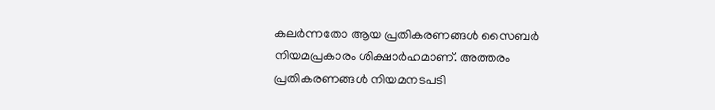കലർന്നതോ ആയ പ്രതികരണങ്ങൾ സൈബർ നിയമപ്രകാരം ശിക്ഷാർഹമാണ്. അത്തരം പ്രതികരണങ്ങൾ നിയമനടപടി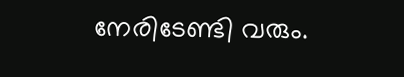നേരിടേണ്ടി വരും.